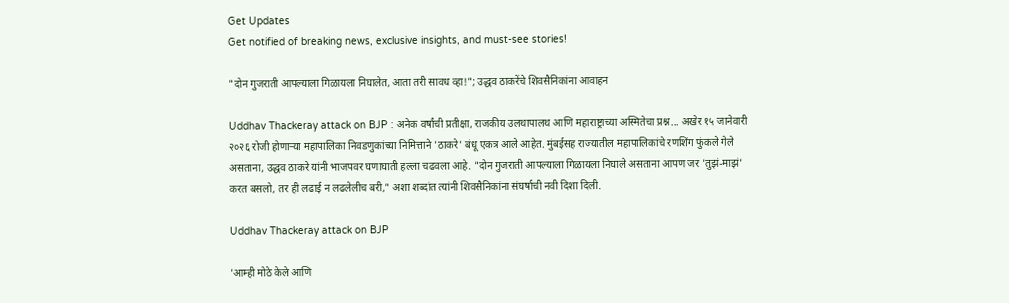Get Updates
Get notified of breaking news, exclusive insights, and must-see stories!

"दोन गुजराती आपल्याला गिळायला निघालेत, आता तरी सावध व्हा!"; उद्धव ठाकरेंचे शिवसैनिकांना आवाहन

Uddhav Thackeray attack on BJP : अनेक वर्षांची प्रतीक्षा, राजकीय उलथापालथ आणि महाराष्ट्राच्या अस्मितेचा प्रश्न... अखेर १५ जानेवारी २०२६ रोजी होणाऱ्या महापालिका निवडणुकांच्या निमित्ताने 'ठाकरे' बंधू एकत्र आले आहेत. मुंबईसह राज्यातील महापालिकांचे रणशिंग फुंकले गेले असताना, उद्धव ठाकरे यांनी भाजपवर घणाघाती हल्ला चढवला आहे. "दोन गुजराती आपल्याला गिळायला निघाले असताना आपण जर 'तुझं-माझं' करत बसलो, तर ही लढाई न लढलेलीच बरी," अशा शब्दांत त्यांनी शिवसैनिकांना संघर्षाची नवी दिशा दिली.

Uddhav Thackeray attack on BJP

'आम्ही मोठे केले आणि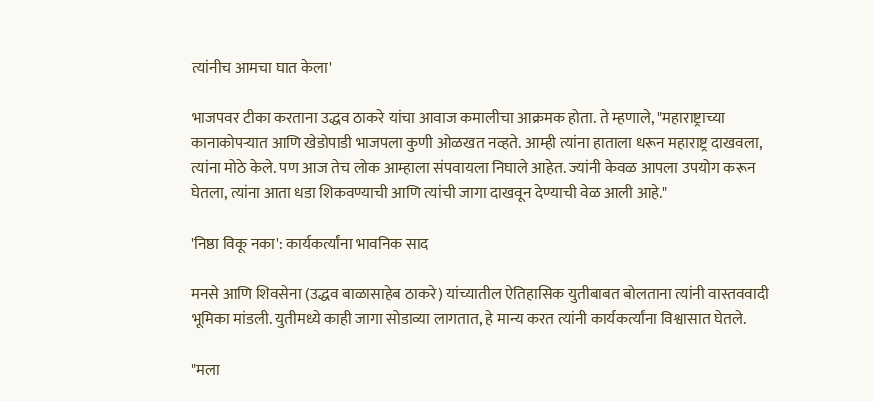त्यांनीच आमचा घात केला'

भाजपवर टीका करताना उद्धव ठाकरे यांचा आवाज कमालीचा आक्रमक होता. ते म्हणाले, "महाराष्ट्राच्या कानाकोपऱ्यात आणि खेडोपाडी भाजपला कुणी ओळखत नव्हते. आम्ही त्यांना हाताला धरून महाराष्ट्र दाखवला, त्यांना मोठे केले. पण आज तेच लोक आम्हाला संपवायला निघाले आहेत. ज्यांनी केवळ आपला उपयोग करून घेतला, त्यांना आता धडा शिकवण्याची आणि त्यांची जागा दाखवून देण्याची वेळ आली आहे."

'निष्ठा विकू नका': कार्यकर्त्यांना भावनिक साद

मनसे आणि शिवसेना (उद्धव बाळासाहेब ठाकरे) यांच्यातील ऐतिहासिक युतीबाबत बोलताना त्यांनी वास्तववादी भूमिका मांडली. युतीमध्ये काही जागा सोडाव्या लागतात, हे मान्य करत त्यांनी कार्यकर्त्यांना विश्वासात घेतले.

"मला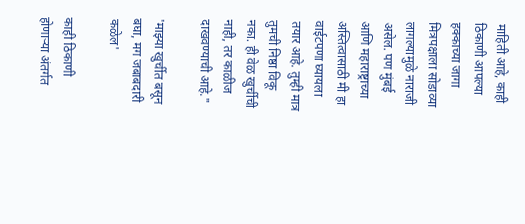माहिती आहे, काही ठिकाणी आपल्या हक्काच्या जागा मित्रपक्षाला सोडाव्या लागल्यामुळे नाराजी असेल. पण मुंबई आणि महाराष्ट्राच्या अस्तित्वासाठी मी हा वाईटपणा घ्यायला तयार आहे. तुम्ही मात्र तुमची निष्ठा विकू नका. ही वेळ खुर्चीची नाही, तर काळीज दाखवण्याची आहे."

'माझ्या खुर्चीत बसून बघा, मग जबाबदारी कळेल'

काही ठिकाणी होणाऱ्या अंतर्गत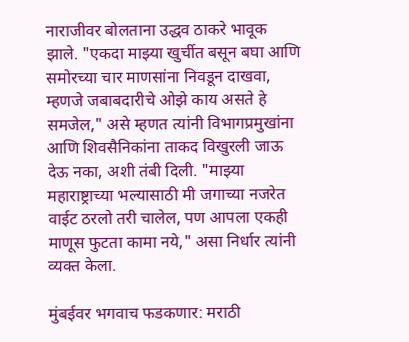नाराजीवर बोलताना उद्धव ठाकरे भावूक झाले. "एकदा माझ्या खुर्चीत बसून बघा आणि समोरच्या चार माणसांना निवडून दाखवा, म्हणजे जबाबदारीचे ओझे काय असते हे समजेल," असे म्हणत त्यांनी विभागप्रमुखांना आणि शिवसैनिकांना ताकद विखुरली जाऊ देऊ नका, अशी तंबी दिली. "माझ्या महाराष्ट्राच्या भल्यासाठी मी जगाच्या नजरेत वाईट ठरलो तरी चालेल, पण आपला एकही माणूस फुटता कामा नये," असा निर्धार त्यांनी व्यक्त केला.

मुंबईवर भगवाच फडकणार: मराठी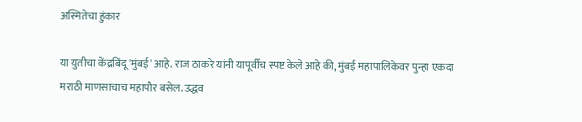अस्मितेचा हुंकार

या युतीचा केंद्रबिंदू 'मुंबई' आहे. राज ठाकरे यांनी यापूर्वीच स्पष्ट केले आहे की, मुंबई महापालिकेवर पुन्हा एकदा मराठी माणसाचाच महापौर बसेल. उद्धव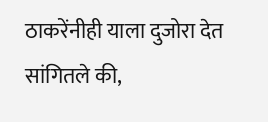ठाकरेंनीही याला दुजोरा देत सांगितले की,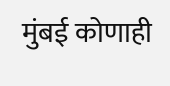मुंबई कोणाही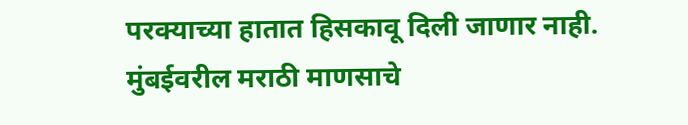परक्याच्या हातात हिसकावू दिली जाणार नाही. मुंबईवरील मराठी माणसाचे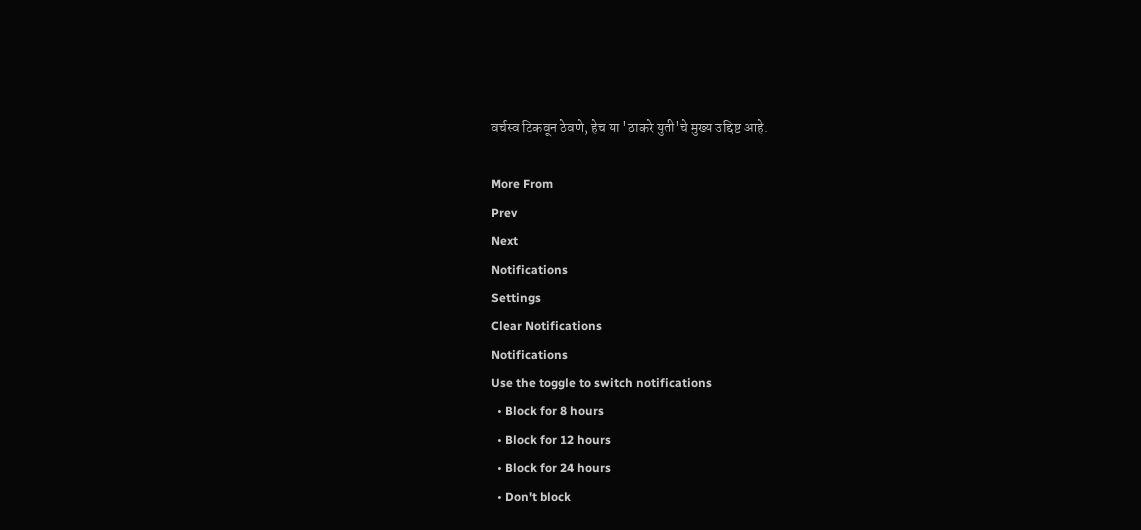वर्चस्व टिकवून ठेवणे, हेच या 'ठाकरे युती'चे मुख्य उद्दिष्ट आहे.

More From
Prev
Next
Notifications
Settings
Clear Notifications
Notifications
Use the toggle to switch notifications
  • Block for 8 hours
  • Block for 12 hours
  • Block for 24 hours
  • Don't block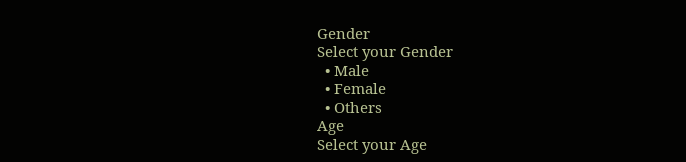Gender
Select your Gender
  • Male
  • Female
  • Others
Age
Select your Age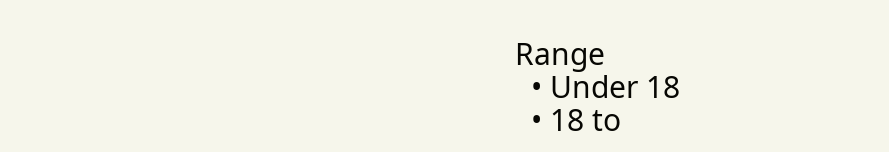Range
  • Under 18
  • 18 to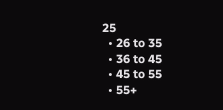25
  • 26 to 35
  • 36 to 45
  • 45 to 55
  • 55+